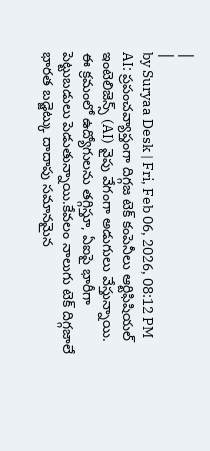|
|
by Suryaa Desk | Fri, Feb 06, 2026, 08:12 PM
AI: ప్రపంచవ్యాప్తంగా దిగ్గజ టెక్ కంపెనీలు ఆర్టిఫిషియల్ ఇంటెలిజెన్స్ (AI) వైపు వేగంగా అడుగులు వేస్తున్నాయి. ఈ క్రమంలో ఉద్యోగులను తగ్గిస్తూ, ఏఐపై భారీగా పెట్టుబడులు పెడుతున్నాయి.కేవలం నాలుగు టెక్ దిగ్గజాలే భారత బడ్జెట్కు దాదాపు సమానమైన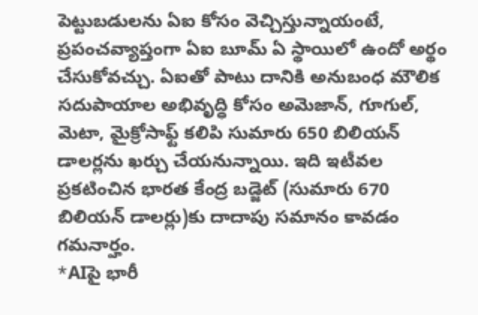పెట్టుబడులను ఏఐ కోసం వెచ్చిస్తున్నాయంటే, ప్రపంచవ్యాప్తంగా ఏఐ బూమ్ ఏ స్థాయిలో ఉందో అర్థం చేసుకోవచ్చు. ఏఐతో పాటు దానికి అనుబంధ మౌలిక సదుపాయాల అభివృద్ధి కోసం అమెజాన్, గూగుల్, మెటా, మైక్రోసాఫ్ట్ కలిపి సుమారు 650 బిలియన్ డాలర్లను ఖర్చు చేయనున్నాయి. ఇది ఇటీవల ప్రకటించిన భారత కేంద్ర బడ్జెట్ (సుమారు 670 బిలియన్ డాలర్లు)కు దాదాపు సమానం కావడం గమనార్హం.
*AIపై భారీ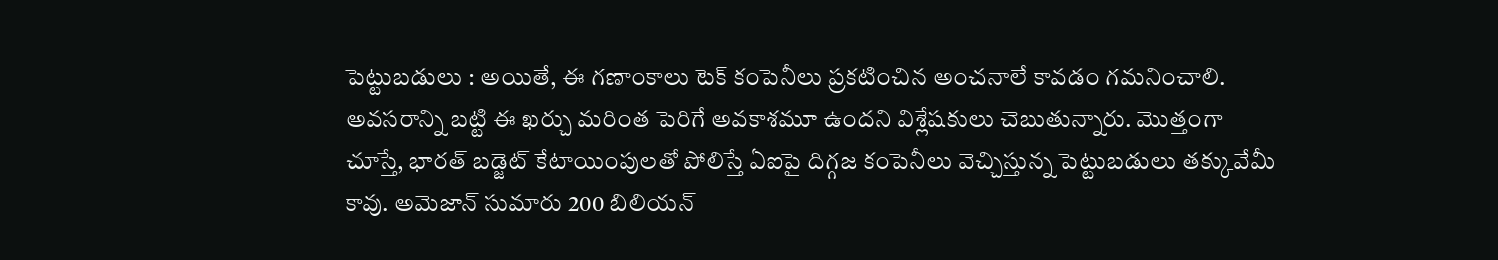పెట్టుబడులు : అయితే, ఈ గణాంకాలు టెక్ కంపెనీలు ప్రకటించిన అంచనాలే కావడం గమనించాలి. అవసరాన్ని బట్టి ఈ ఖర్చు మరింత పెరిగే అవకాశమూ ఉందని విశ్లేషకులు చెబుతున్నారు. మొత్తంగా చూస్తే, భారత్ బడ్జెట్ కేటాయింపులతో పోలిస్తే ఏఐపై దిగ్గజ కంపెనీలు వెచ్చిస్తున్న పెట్టుబడులు తక్కువేమీ కావు. అమెజాన్ సుమారు 200 బిలియన్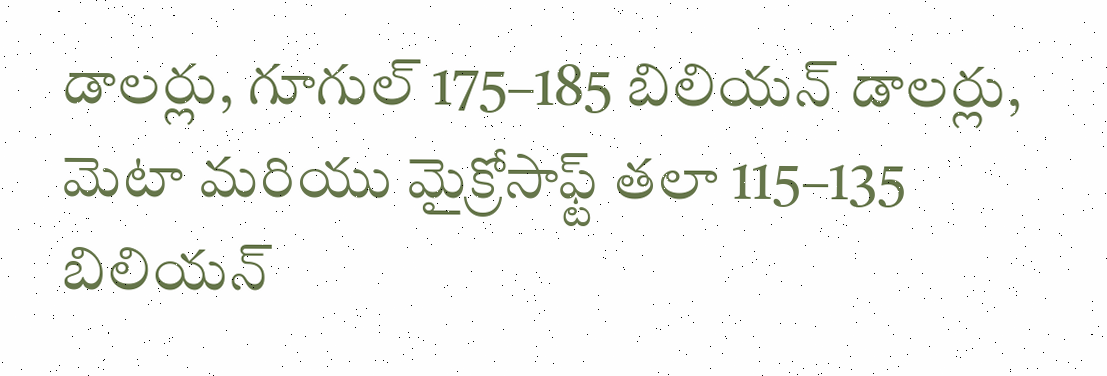డాలర్లు, గూగుల్ 175–185 బిలియన్ డాలర్లు, మెటా మరియు మైక్రోసాఫ్ట్ తలా 115–135 బిలియన్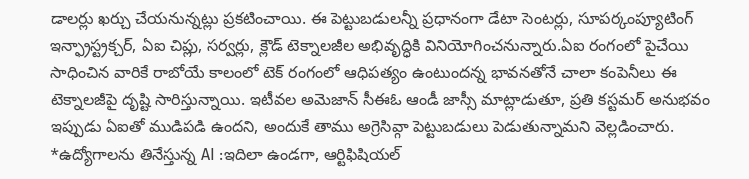డాలర్లు ఖర్చు చేయనున్నట్లు ప్రకటించాయి. ఈ పెట్టుబడులన్నీ ప్రధానంగా డేటా సెంటర్లు, సూపర్కంప్యూటింగ్ ఇన్ఫ్రాస్ట్రక్చర్, ఏఐ చిప్లు, సర్వర్లు, క్లౌడ్ టెక్నాలజీల అభివృద్ధికి వినియోగించనున్నారు.ఏఐ రంగంలో పైచేయి సాధించిన వారికే రాబోయే కాలంలో టెక్ రంగంలో ఆధిపత్యం ఉంటుందన్న భావనతోనే చాలా కంపెనీలు ఈ టెక్నాలజీపై దృష్టి సారిస్తున్నాయి. ఇటీవల అమెజాన్ సీఈఓ ఆండీ జాస్సీ మాట్లాడుతూ, ప్రతి కస్టమర్ అనుభవం ఇప్పుడు ఏఐతో ముడిపడి ఉందని, అందుకే తాము అగ్రెసివ్గా పెట్టుబడులు పెడుతున్నామని వెల్లడించారు.
*ఉద్యోగాలను తినేస్తున్న AI :ఇదిలా ఉండగా, ఆర్టిఫిషియల్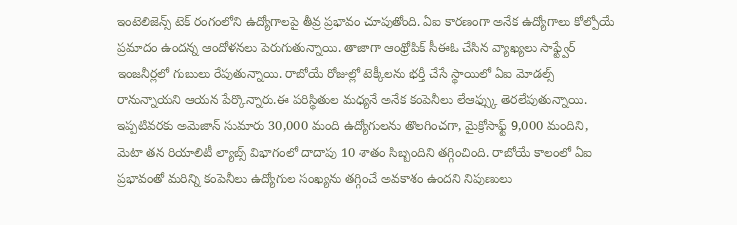ఇంటెలిజెన్స్ టెక్ రంగంలోని ఉద్యోగాలపై తీవ్ర ప్రభావం చూపుతోంది. ఏఐ కారణంగా అనేక ఉద్యోగాలు కోల్పోయే ప్రమాదం ఉందన్న ఆందోళనలు పెరుగుతున్నాయి. తాజాగా ఆంథ్రోపిక్ సీఈఓ చేసిన వ్యాఖ్యలు సాఫ్ట్వేర్ ఇంజనీర్లలో గుబులు రేపుతున్నాయి. రాబోయే రోజుల్లో టెక్కీలను భర్తీ చేసే స్థాయిలో ఏఐ మోడల్స్ రానున్నాయని ఆయన పేర్కొన్నారు.ఈ పరిస్థితుల మధ్యనే అనేక కంపెనీలు లేఆఫ్స్కు తెరలేపుతున్నాయి. ఇప్పటివరకు అమెజాన్ సుమారు 30,000 మంది ఉద్యోగులను తొలగించగా, మైక్రోసాఫ్ట్ 9,000 మందిని, మెటా తన రియాలిటీ ల్యాబ్స్ విభాగంలో దాదాపు 10 శాతం సిబ్బందిని తగ్గించింది. రాబోయే కాలంలో ఏఐ ప్రభావంతో మరిన్ని కంపెనీలు ఉద్యోగుల సంఖ్యను తగ్గించే అవకాశం ఉందని నిపుణులు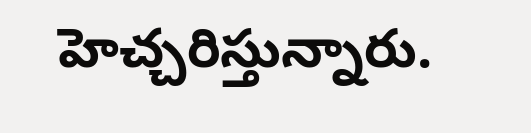హెచ్చరిస్తున్నారు.